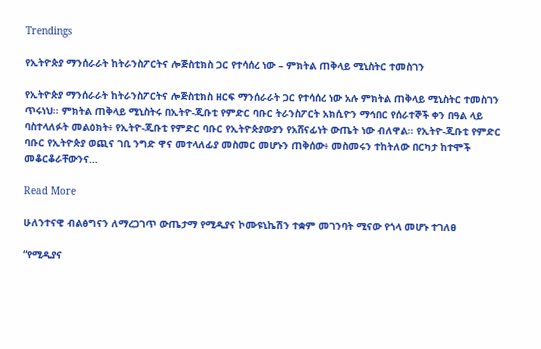Trendings

የኢትዮጵያ ማንሰራራት ከትራንስፖርትና ሎጅስቲክስ ጋር የተሳሰረ ነው – ምክትል ጠቅላይ ሚኒስትር ተመስገን

የኢትዮጵያ ማንሰራራት ከትራንስፖርትና ሎጅስቲክስ ዘርፍ ማንሰራራት ጋር የተሳሰረ ነው አሉ ምክትል ጠቅላይ ሚኒስትር ተመስገን ጥሩነህ፡፡ ምክትል ጠቅላይ ሚኒስትሩ በኢትዮ-ጂቡቲ የምድር ባቡር ትራንስፖርት አክሲዮን ማኅበር የሰራተኞች ቀን በዓል ላይ ባስተላለፉት መልዕክት፥ የኢትዮ-ጂቡቲ የምድር ባቡር የኢትዮጵያውያን የአሸናፊነት ውጤት ነው ብለዋል፡፡ የኢትዮ-ጂቡቲ የምድር ባቡር የኢትዮጵያ ወጪና ገቢ ንግድ ዋና መተላለፊያ መስመር መሆኑን ጠቅሰው፥ መስመሩን ተከትለው በርካታ ከተሞች መቆርቆራቸውንና…

Read More

ሁለንተናዊ ብልፅግናን ለማረጋገጥ ውጤታማ የሚዲያና ኮሙዩኒኬሽን ተቋም መገንባት ሚናው የጎላ መሆኑ ተገለፀ

“የሚዲያና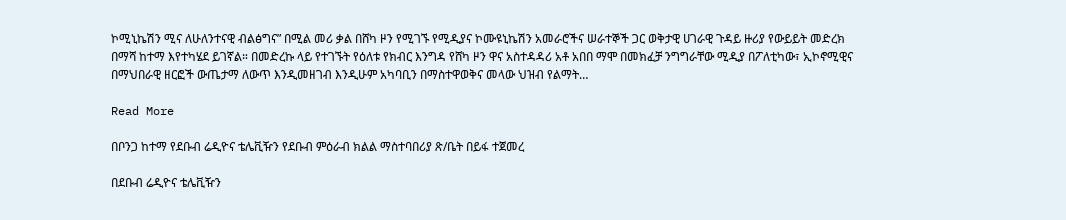ኮሚኒኬሽን ሚና ለሁለንተናዊ ብልፅግና” በሚል መሪ ቃል በሸካ ዞን የሚገኙ የሚዲያና ኮሙዩኒኬሽን አመራሮችና ሠራተኞች ጋር ወቅታዊ ሀገራዊ ጉዳይ ዙሪያ የውይይት መድረክ በማሻ ከተማ እየተካሄደ ይገኛል። በመድረኩ ላይ የተገኙት የዕለቱ የክብር እንግዳ የሸካ ዞን ዋና አስተዳዳሪ አቶ አበበ ማሞ በመክፈቻ ንግግራቸው ሚዲያ በፖለቲካው፣ ኢኮኖሚዊና በማህበራዊ ዘርፎች ውጤታማ ለውጥ እንዲመዘገብ እንዲሁም አካባቢን በማስተዋወቅና መላው ህዝብ የልማት…

Read More

በቦንጋ ከተማ የደቡብ ሬዲዮና ቴሌቪዥን የደቡብ ምዕራብ ክልል ማስተባበሪያ ጽ/ቤት በይፋ ተጀመረ

በደቡብ ሬዲዮና ቴሌቪዥን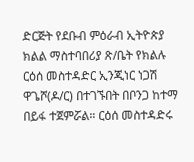ድርጅት የደቡብ ምዕራብ ኢትዮጵያ ክልል ማስተባበሪያ ጽ/ቤት የክልሉ ርዕሰ መስተዳድር ኢንጂነር ነጋሽ ዋጌሾ(ዶ/ር) በተገኙበት በቦንጋ ከተማ በይፋ ተጀምሯል። ርዕሰ መስተዳድሩ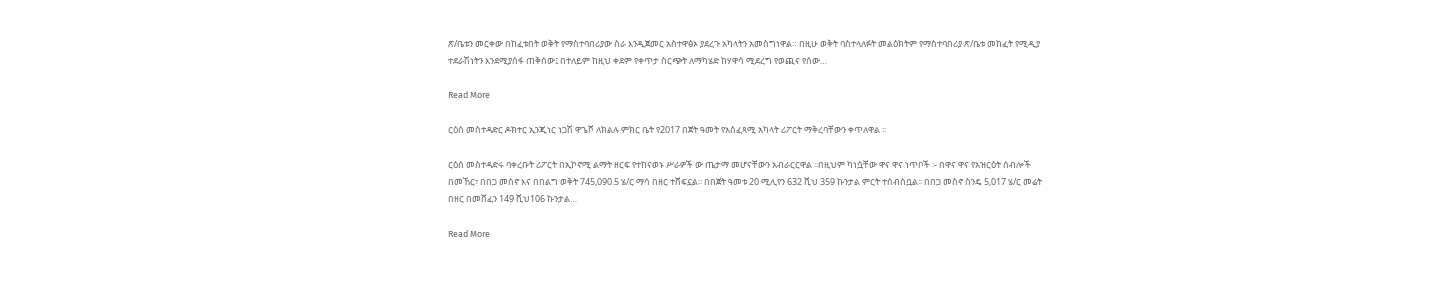ጽ/ቤቱን መርቀው በከፈቱበት ወቅት የማስተባበሪያው ስራ እንዲጀመር አስተዋፅኦ ያደረጉ አካላትን አመስግነዋል። በዚሁ ወቅት ባስተላለፉት መልዕክትም የማስተባበሪያ ጽ/ቤቱ መከፈት የሚዲያ ተደራሽነትን እንደሚያሰፋ ጠቅሰው፤ በተለይም ከዚህ ቀደም የቀጥታ ስርጭት ለማካሄድ ከሃዋሳ ሚደረግ የወጪና የሰው…

Read More

ርዕሰ መስተዳድር ዶክተር ኢንጂነር ነጋሽ ዋጌሾ ለክልሉ ምክር ቤት የ2017 በጀት ዓመት የአስፈጻሚ አካላት ሪፖርት ማቅረባቸውን ቀጥለዋል ፡፡

ርዕሰ መስተዳድሩ ባቀረቡት ሪፖርት በኢኮኖሚ ልማት ዘርፍ የተከናወኑ ሥራዎች ው ጤታማ መሆናቸውን አብራርርዋል ፡፡በዚህም ካነሷቸው ዋና ዋና ነጥቦች ፡- በዋና ዋና የአዝርዕት ሰብሎች በመኸር፣ በበጋ መስኖ እና በበልግ ወቅት 745,090.5 ሄ/ር ማሳ በዘር ተሸፍኗል፡፡ በበጀት ዓመቱ 20 ሚሊየን 632 ሺህ 359 ኩንታል ምርት ተሰብስቧል፡፡ በበጋ መስኖ ስንዴ 5,017 ሄ/ር መሬት በዘር በመሸፈን 149 ሺህ106 ኩንታል…

Read More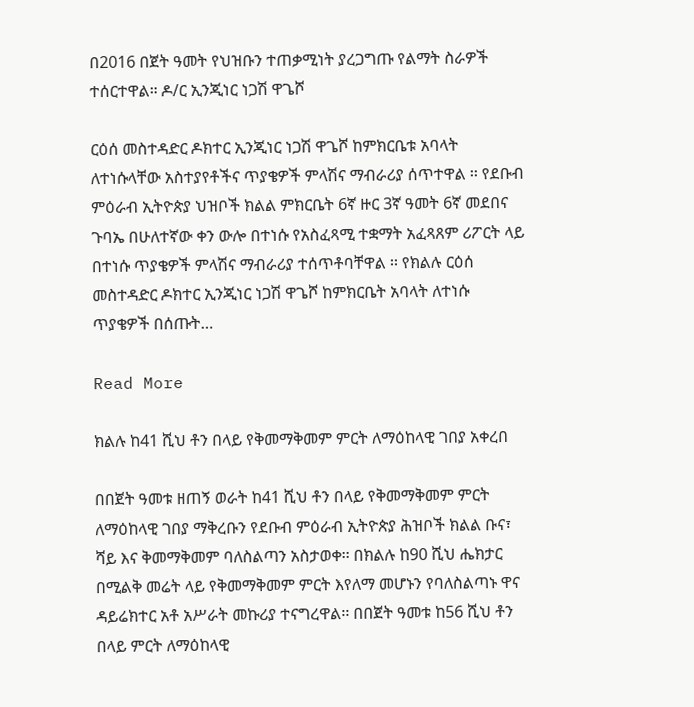በ2016 በጀት ዓመት የህዝቡን ተጠቃሚነት ያረጋግጡ የልማት ስራዎች ተሰርተዋል። ዶ/ር ኢንጂነር ነጋሽ ዋጌሾ

ርዕሰ መስተዳድር ዶክተር ኢንጂነር ነጋሽ ዋጌሾ ከምክርቤቱ አባላት ለተነሱላቸው አስተያየቶችና ጥያቄዎች ምላሽና ማብራሪያ ሰጥተዋል ፡፡ የደቡብ ምዕራብ ኢትዮጵያ ህዝቦች ክልል ምክርቤት 6ኛ ዙር 3ኛ ዓመት 6ኛ መደበና ጉባኤ በሁለተኛው ቀን ውሎ በተነሱ የአስፈጻሚ ተቋማት አፈጻጸም ሪፖርት ላይ በተነሱ ጥያቄዎች ምላሽና ማብራሪያ ተሰጥቶባቸዋል ፡፡ የክልሉ ርዕሰ መስተዳድር ዶክተር ኢንጂነር ነጋሽ ዋጌሾ ከምክርቤት አባላት ለተነሱ ጥያቄዎች በሰጡት…

Read More

ክልሉ ከ41 ሺህ ቶን በላይ የቅመማቅመም ምርት ለማዕከላዊ ገበያ አቀረበ

በበጀት ዓመቱ ዘጠኝ ወራት ከ41 ሺህ ቶን በላይ የቅመማቅመም ምርት ለማዕከላዊ ገበያ ማቅረቡን የደቡብ ምዕራብ ኢትዮጵያ ሕዝቦች ክልል ቡና፣ ሻይ እና ቅመማቅመም ባለስልጣን አስታወቀ፡፡ በክልሉ ከ90 ሺህ ሔክታር በሚልቅ መሬት ላይ የቅመማቅመም ምርት እየለማ መሆኑን የባለስልጣኑ ዋና ዳይሬክተር አቶ አሥራት መኩሪያ ተናግረዋል፡፡ በበጀት ዓመቱ ከ56 ሺህ ቶን በላይ ምርት ለማዕከላዊ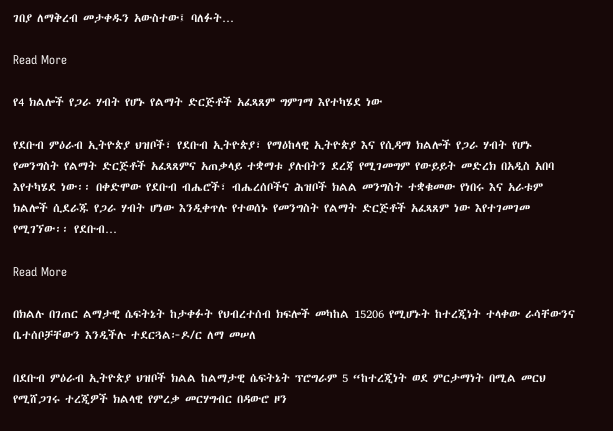ገበያ ለማቅረብ መታቀዱን አውስተው፤ ባለፉት…

Read More

የ4 ክልሎች የጋራ ሃብት የሆኑ የልማት ድርጅቶች አፈጻጸም ግምገማ እየተካሄደ ነው

የደቡብ ምዕራብ ኢትዮጵያ ህዝቦች፣ የደቡብ ኢትዮጵያ፣ የማዕከላዊ ኢትዮጵያ እና የሲዳማ ክልሎች የጋራ ሃብት የሆኑ የመንግስት የልማት ድርጅቶች አፈጻጸምና አጠቃላይ ተቋማቱ ያሉበትን ደረጃ የሚገመግም የውይይት መድረክ በአዲስ አበባ እየተካሄደ ነው፡፡ በቀድሞው የደቡብ ብሔሮች፣ ብሔረሰቦችና ሕዝቦች ክልል መንግስት ተቋቁመው የነበሩ እና አራቱም ክልሎች ሲደራጁ የጋራ ሃብት ሆነው እንዲቀጥሉ የተወሰኑ የመንግስት የልማት ድርጅቶች አፈጻጸም ነው እየተገመገመ የሚገኘው፡፡ የደቡብ…

Read More

በክልሉ በገጠር ልማታዊ ሴፍትኔት ከታቀፉት የህብረተሰብ ክፍሎች መካከል 15206 የሚሆኑት ከተረጂነት ተላቀው ራሳቸውንና ቤተሰቦቻቸውን እንዲችሉ ተደርጓል፦ዶ/ር ለማ መሠለ

በደቡብ ምዕራብ ኢትዮጵያ ህዝቦች ክልል ከልማታዊ ሴፍትኔት ፕሮግራም 5 “ከተረጂነት ወደ ምርታማነት በሚል መርህ የሚሸጋገሩ ተረጂዎች ክልላዊ የምረቃ መርሃግብር በዳውሮ ዞን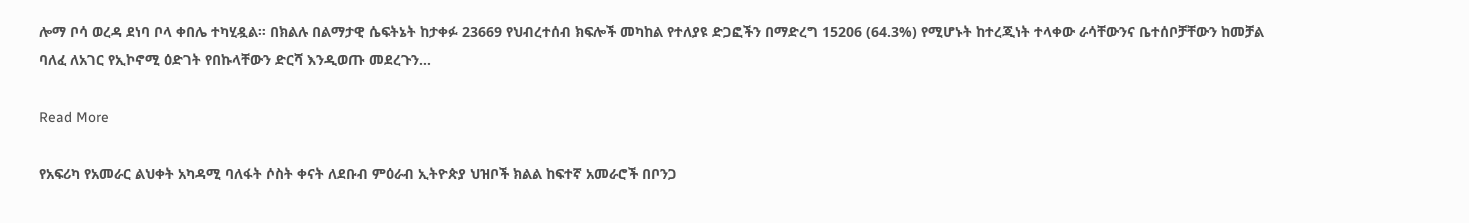ሎማ ቦሳ ወረዳ ደነባ ቦላ ቀበሌ ተካሂዷል። በክልሉ በልማታዊ ሴፍትኔት ከታቀፉ 23669 የህብረተሰብ ክፍሎች መካከል የተለያዩ ድጋፎችን በማድረግ 15206 (64.3%) የሚሆኑት ከተረጂነት ተላቀው ራሳቸውንና ቤተሰቦቻቸውን ከመቻል ባለፈ ለአገር የኢኮኖሚ ዕድገት የበኩላቸውን ድርሻ እንዲወጡ መደረጉን…

Read More

የአፍሪካ የአመራር ልህቀት አካዳሚ ባለፋት ሶስት ቀናት ለደቡብ ምዕራብ ኢትዮጵያ ህዝቦች ክልል ከፍተኛ አመራሮች በቦንጋ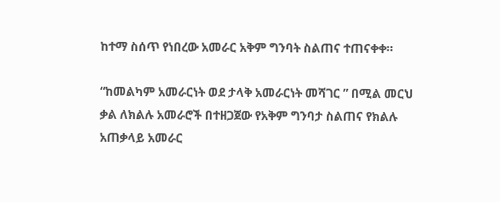ከተማ ስሰጥ የነበረው አመራር አቅም ግንባት ስልጠና ተጠናቀቀ።

“ከመልካም አመራርነት ወደ ታላቅ አመራርነት መሻገር ” በሚል መርህ ቃል ለክልሉ አመራሮች በተዘጋጀው የአቅም ግንባታ ስልጠና የክልሉ አጠቃላይ አመራር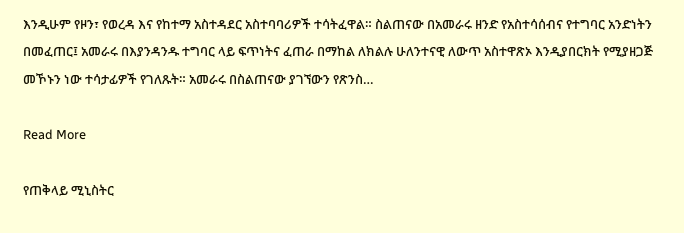እንዲሁም የዞን፣ የወረዳ እና የከተማ አስተዳደር አስተባባሪዎች ተሳትፈዋል። ስልጠናው በአመራሩ ዘንድ የአስተሳሰብና የተግባር አንድነትን በመፈጠር፤ አመራሩ በእያንዳንዱ ተግባር ላይ ፍጥነትና ፈጠራ በማከል ለክልሉ ሁለንተናዊ ለውጥ አስተዋጽኦ እንዲያበርክት የሚያዘጋጅ መኾኑን ነው ተሳታፊዎች የገለጹት። አመራሩ በስልጠናው ያገኘውን የጽንስ…

Read More

የጠቅላይ ሚኒስትር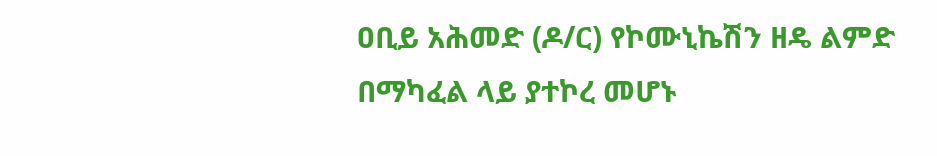ዐቢይ አሕመድ (ዶ/ር) የኮሙኒኬሽን ዘዴ ልምድ በማካፈል ላይ ያተኮረ መሆኑ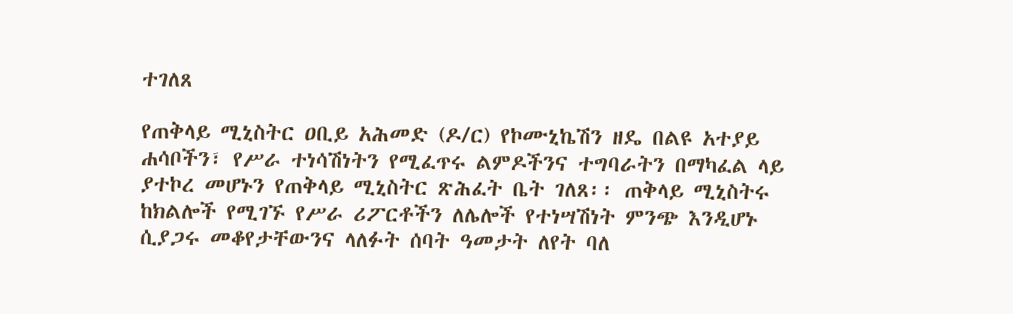ተገለጸ

የጠቅላይ ሚኒስትር ዐቢይ አሕመድ (ዶ/ር) የኮሙኒኬሽን ዘዴ በልዩ አተያይ ሐሳቦችን፣ የሥራ ተነሳሽነትን የሚፈጥሩ ልምዶችንና ተግባራትን በማካፈል ላይ ያተኮረ መሆኑን የጠቅላይ ሚኒስትር ጽሕፈት ቤት ገለጸ፡፡ ጠቅላይ ሚኒስትሩ ከክልሎች የሚገኙ የሥራ ሪፖርቶችን ለሌሎች የተነሣሽነት ምንጭ እንዲሆኑ ሲያጋሩ መቆየታቸውንና ላለፉት ሰባት ዓመታት ለየት ባለ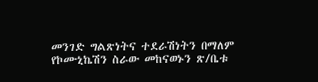መንገድ ግልጽነትና ተደራሽነትን በማለም የኮሙኒኬሽን ስራው መከናወኑን ጽ/ቤቱ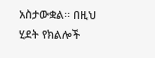አስታውቋል፡፡ በዚህ ሂደት የክልሎች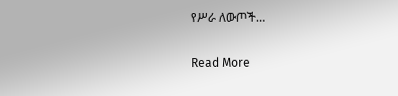የሥራ ለውጦች…

Read More